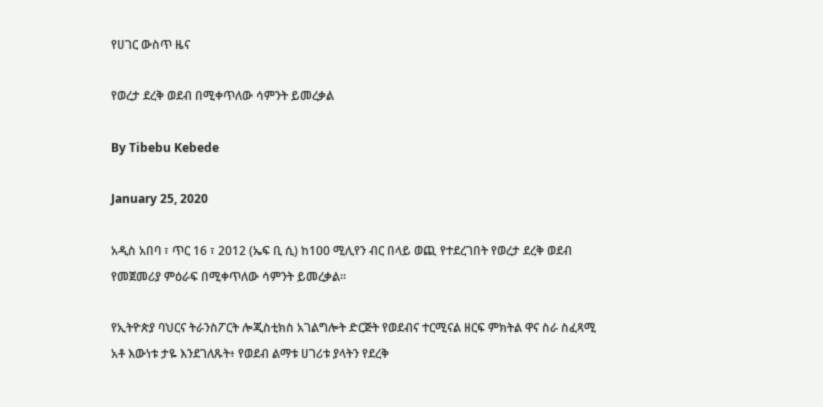የሀገር ውስጥ ዜና

የወረታ ደረቅ ወደብ በሚቀጥለው ሳምንት ይመረቃል

By Tibebu Kebede

January 25, 2020

አዲስ አበባ ፣ ጥር 16 ፣ 2012 (ኤፍ ቢ ሲ) ከ100 ሚሊየን ብር በላይ ወጪ የተደረገበት የወረታ ደረቅ ወደብ የመጀመሪያ ምዕራፍ በሚቀጥለው ሳምንት ይመረቃል።

የኢትዮጵያ ባህርና ትራንስፖርት ሎጂስቲክስ አገልግሎት ድርጅት የወደብና ተርሚናል ዘርፍ ምክትል ዋና ስራ ስፈጻሚ አቶ እውነቱ ታዬ እንደገለጹት፥ የወደብ ልማቱ ሀገሪቱ ያላትን የደረቅ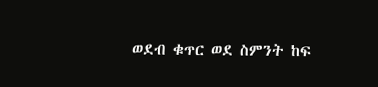ወደብ ቁጥር ወደ ስምንት ከፍ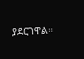ያደርገዋል።